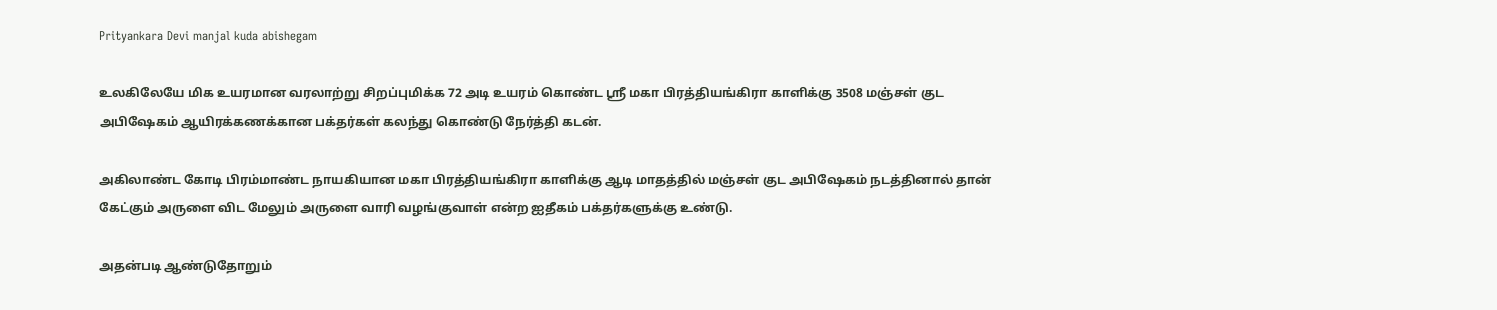Prityankara Devi manjal kuda abishegam

உலகிலேயே மிக உயரமான வரலாற்று சிறப்புமிக்க 72 அடி உயரம் கொண்ட ஸ்ரீ மகா பிரத்தியங்கிரா காளிக்கு 3508 மஞ்சள் குட அபிஷேகம் ஆயிரக்கணக்கான பக்தர்கள் கலந்து கொண்டு நேர்த்தி கடன்.

அகிலாண்ட கோடி பிரம்மாண்ட நாயகியான மகா பிரத்தியங்கிரா காளிக்கு ஆடி மாதத்தில் மஞ்சள் குட அபிஷேகம் நடத்தினால் தான் கேட்கும் அருளை விட மேலும் அருளை வாரி வழங்குவாள் என்ற ஐதீகம் பக்தர்களுக்கு உண்டு.

அதன்படி ஆண்டுதோறும்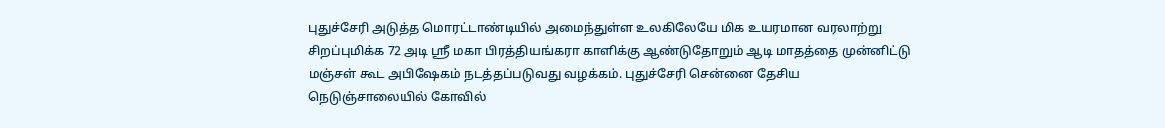புதுச்சேரி அடுத்த மொரட்டாண்டியில் அமைந்துள்ள உலகிலேயே மிக உயரமான வரலாற்று சிறப்புமிக்க 72 அடி ஸ்ரீ மகா பிரத்தியங்கரா காளிக்கு ஆண்டுதோறும் ஆடி மாதத்தை முன்னிட்டு மஞ்சள் கூட அபிஷேகம் நடத்தப்படுவது வழக்கம். புதுச்சேரி சென்னை தேசிய நெடுஞ்சாலையில் கோவில்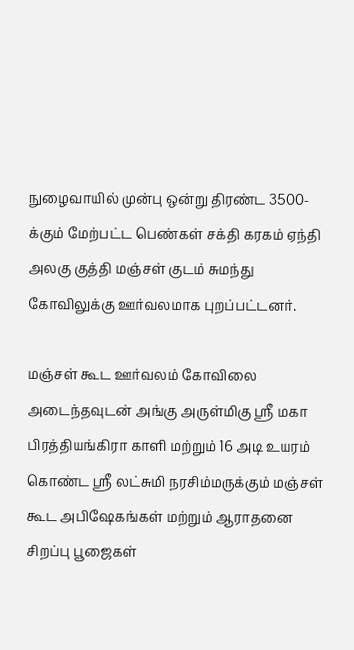நுழைவாயில் முன்பு ஒன்று திரண்ட 3500-க்கும் மேற்பட்ட பெண்கள் சக்தி கரகம் ஏந்தி அலகு குத்தி மஞ்சள் குடம் சுமந்து கோவிலுக்கு ஊர்வலமாக புறப்பட்டனர்.

மஞ்சள் கூட ஊர்வலம் கோவிலை அடைந்தவுடன் அங்கு அருள்மிகு ஸ்ரீ மகா பிரத்தியங்கிரா காளி மற்றும் 16 அடி உயரம் கொண்ட ஸ்ரீ லட்சுமி நரசிம்மருக்கும் மஞ்சள் கூட அபிஷேகங்கள் மற்றும் ஆராதனை சிறப்பு பூஜைகள்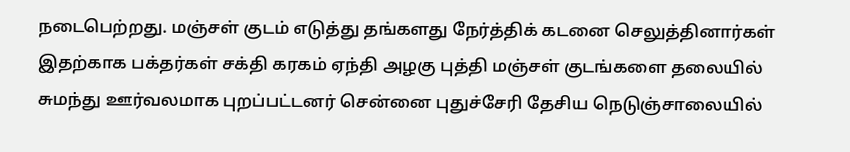நடைபெற்றது. மஞ்சள் குடம் எடுத்து தங்களது நேர்த்திக் கடனை செலுத்தினார்கள் இதற்காக பக்தர்கள் சக்தி கரகம் ஏந்தி அழகு புத்தி மஞ்சள் குடங்களை தலையில் சுமந்து ஊர்வலமாக புறப்பட்டனர் சென்னை புதுச்சேரி தேசிய நெடுஞ்சாலையில்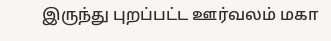இருந்து புறப்பட்ட ஊர்வலம் மகா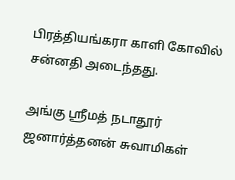பிரத்தியங்கரா காளி கோவில் சன்னதி அடைந்தது.

அங்கு ஸ்ரீமத் நடாதூர் ஜனார்த்தனன் சுவாமிகள்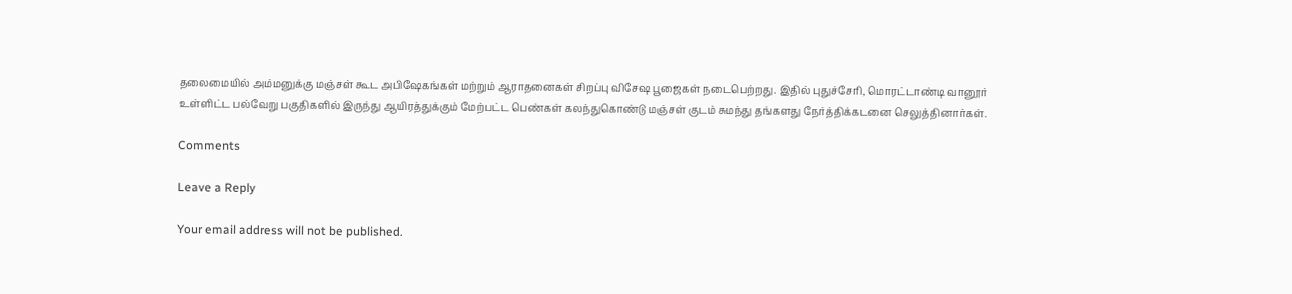தலைமையில் அம்மனுக்கு மஞ்சள் கூட அபிஷேகங்கள் மற்றும் ஆராதனைகள் சிறப்பு விசேஷ பூஜைகள் நடைபெற்றது. இதில் புதுச்சேரி, மொரட்டாண்டி வானூர் உள்ளிட்ட பல்வேறு பகுதிகளில் இருந்து ஆயிரத்துக்கும் மேற்பட்ட பெண்கள் கலந்துகொண்டு மஞ்சள் குடம் சுமந்து தங்களது நேர்த்திக்கடனை செலுத்தினார்கள்.

Comments

Leave a Reply

Your email address will not be published.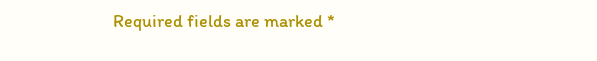Required fields are marked *